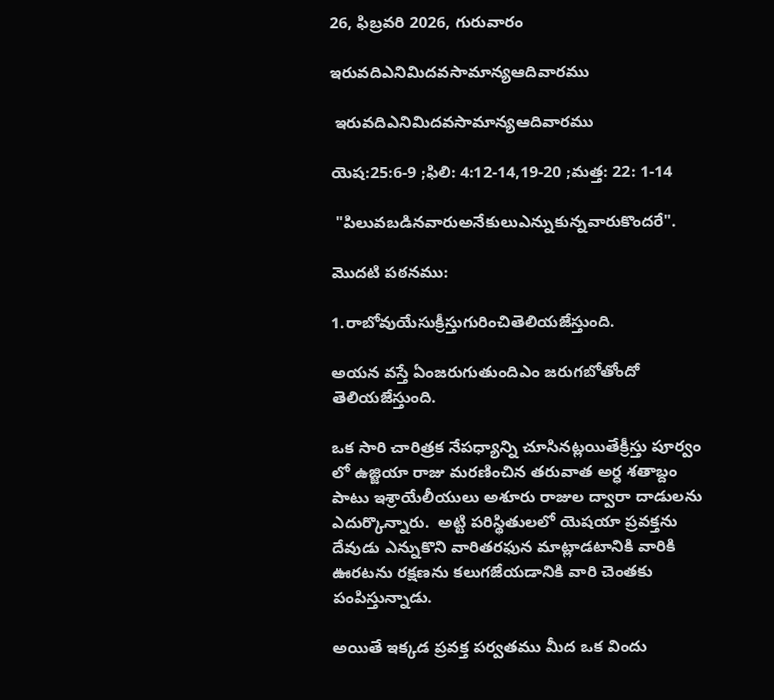26, ఫిబ్రవరి 2026, గురువారం

ఇరువదిఎనిమిదవసామాన్యఆదివారము

 ఇరువదిఎనిమిదవసామాన్యఆదివారము

యెష:25:6-9 ;ఫిలి: 4:12-14,19-20 ;మత్త: 22: 1-14

 "పిలువబడినవారుఅనేకులుఎన్నుకున్నవారుకొందరే".

మొదటి పఠనము:

1.రాబోవుయేసుక్రీస్తుగురించితెలియజేస్తుంది.

అయన వస్తే ఏంజరుగుతుందిఎం జరుగబోతోందో తెలియజేస్తుంది.

ఒక సారి చారిత్రక నేపధ్యాన్ని చూసినట్లయితేక్రీస్తు పూర్వం లో ఉజ్జియా రాజు మరణించిన తరువాత అర్ధ శతాబ్దం పాటు ఇశ్రాయేలీయులు అశూరు రాజుల ద్వారా దాడులను  ఎదుర్కొన్నారు.  అట్టి పరిస్థితులలో యెషయా ప్రవక్తను దేవుడు ఎన్నుకొని వారితరఫున మాట్లాడటానికి వారికి ఊరటను రక్షణను కలుగజేయడానికి వారి చెంతకు పంపిస్తున్నాడు.

అయితే ఇక్కడ ప్రవక్త పర్వతము మీద ఒక విందు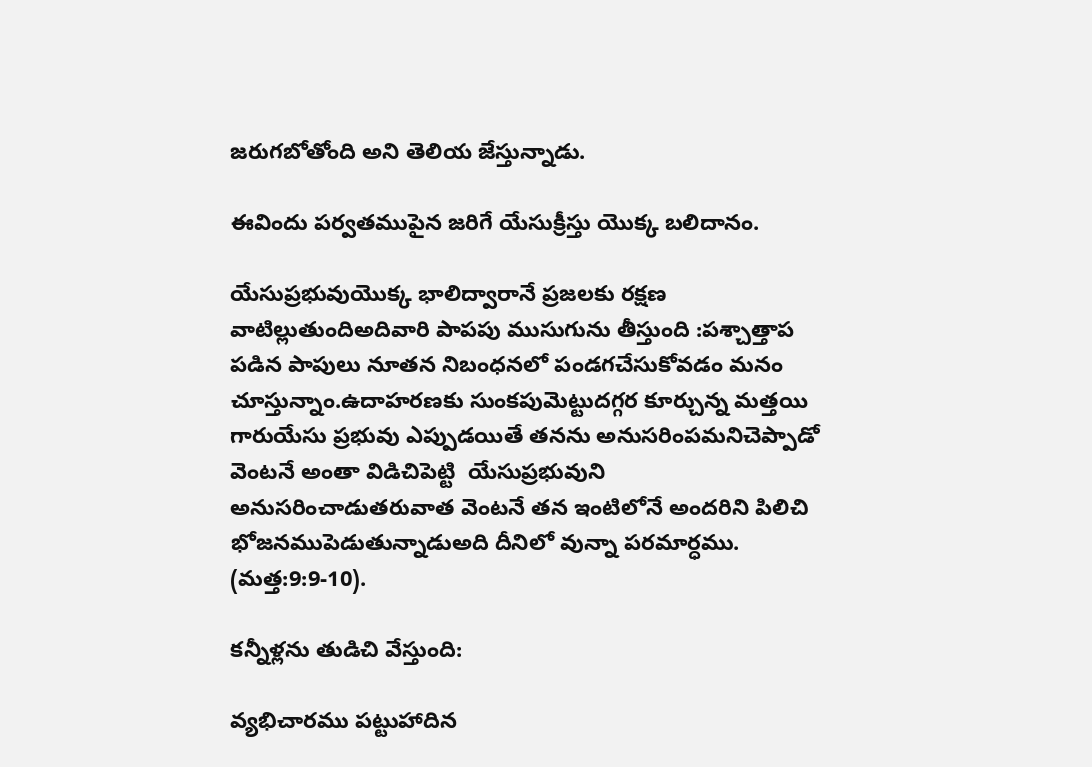జరుగబోతోంది అని తెలియ జేస్తున్నాడు.

ఈవిందు పర్వతముపైన జరిగే యేసుక్రీస్తు యొక్క బలిదానం.

యేసుప్రభువుయొక్క భాలిద్వారానే ప్రజలకు రక్షణ వాటిల్లుతుందిఅదివారి పాపపు ముసుగును తీస్తుంది :పశ్చాత్తాప పడిన పాపులు నూతన నిబంధనలో పండగచేసుకోవడం మనం చూస్తున్నాం.ఉదాహరణకు సుంకపుమెట్టుదగ్గర కూర్చున్న మత్తయి గారుయేసు ప్రభువు ఎప్పుడయితే తనను అనుసరింపమనిచెప్పాడో వెంటనే అంతా విడిచిపెట్టి  యేసుప్రభువుని అనుసరించాడుతరువాత వెంటనే తన ఇంటిలోనే అందరిని పిలిచి భోజనముపెడుతున్నాడుఅది దీనిలో వున్నా పరమార్ధము. (మత్త:9:9-10).

కన్నీళ్లను తుడిచి వేస్తుంది:

వ్యభిచారము పట్టుహాదిన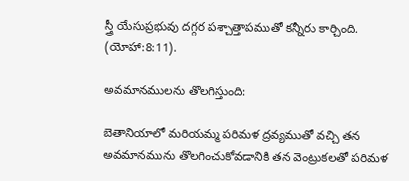స్త్రీ యేసుప్రభువు దగ్గర పశ్చాత్తాపముతో కన్నీరు కార్చింది. (యోహా:8:11).

అవమానములను తొలగిస్తుంది:

బెతానియాలో మరియమ్మ పరిమళ ద్రవ్యముతో వచ్చి తన అవమానమును తొలగించుకోవడానికి తన వెంట్రుకలతో పరిమళ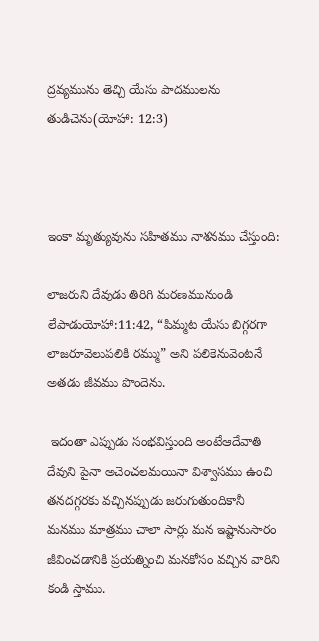ద్రవ్యమును తెచ్చి యేసు పాదములను తుడిచెను(యోహా: 12:3)



ఇంకా మృత్యువును సహితము నాశనము చేస్తుంది:

లాజరుని దేవుడు తిరిగి మరణమునుండి లేపాడుయోహా:11:42, “పిమ్మట యేసు బిగ్గరగా లాజరూవెలుపలికి రమ్ము” అని పలికెనువెంటనే అతడు జీవము పొందెను.

 ఇదంతా ఎప్పుడు సంభవిస్తుంది అంటేఆదేవాతి దేవుని పైనా అచెంచలమయినా విశ్వాసము ఉంచి తనదగ్గరకు వచ్చినప్పుడు జరుగుతుందికానీ మనము మాత్రము చాలా సార్లు మన ఇష్టానుసారం జీవించడానికి ప్రయత్నించి మనకోసం వచ్చిన వారిని కండి స్తాము.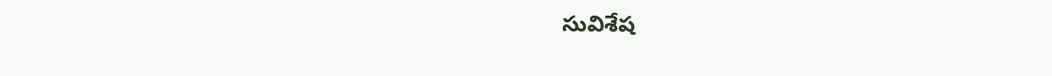సువిశేష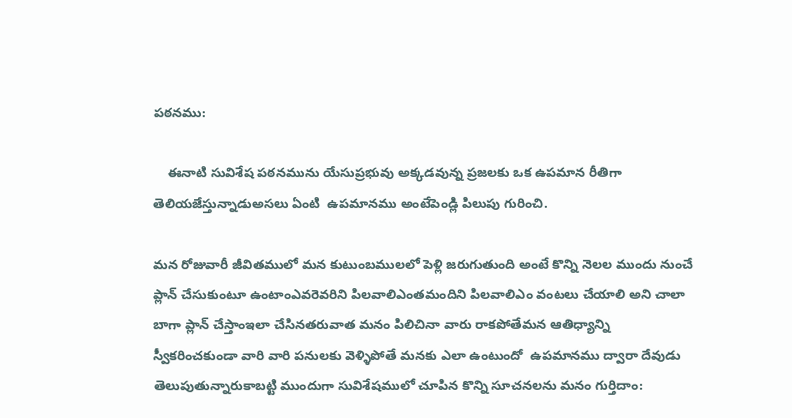పఠనము:

    ఈనాటి సువిశేష పఠనమును యేసుప్రభువు అక్కడవున్న ప్రజలకు ఒక ఉపమాన రీతిగా తెలియజేస్తున్నాడుఅసలు ఏంటి  ఉపమానము అంటేపెండ్లి పిలుపు గురించి.

మన రోజువారీ జీవితములో మన కుటుంబములలో పెళ్లి జరుగుతుంది అంటే కొన్ని నెలల ముందు నుంచే ప్లాన్ చేసుకుంటూ ఉంటాంఎవరెవరిని పిలవాలిఎంతమందిని పిలవాలిఎం వంటలు చేయాలి అని చాలా బాగా ప్లాన్ చేస్తాంఇలా చేసినతరువాత మనం పిలిచినా వారు రాకపోతేమన ఆతిధ్యాన్ని స్వీకరించకుండా వారి వారి పనులకు వెళ్ళిపోతే మనకు ఎలా ఉంటుందో  ఉపమానము ద్వారా దేవుడు తెలుపుతున్నారుకాబట్టి ముందుగా సువిశేషములో చూపిన కొన్ని సూచనలను మనం గుర్తిదాం: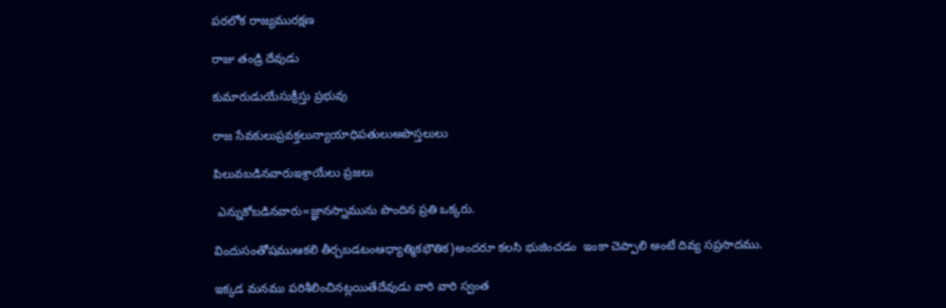పరలోక రాజ్యమురక్షణ

రాజు తండ్రి దేవుడు

కుమారుడుయేసుక్రీస్తు ప్రభువు

రాజ సేవకులుప్రవక్తలున్యాయాధిపతులుఅపొస్తలులు

పిలువబడినవారుఇశ్రాయేలు ప్రజలు

 ఎన్నుకోబడినవారు=జ్ఞానస్నామును పొందిన ప్రతి ఒక్కరు.

విందుసంతోషముఆకలి తీర్చబడటంఆధ్యాత్మికభౌతిక)అందరూ కలసి భుజించడం  ఇంకా చెప్పాలి అంటే దివ్య సప్రసాదము.

ఇక్కడ మనము పరిశీలించినట్లయితేదేవుడు వారి వారి స్వంత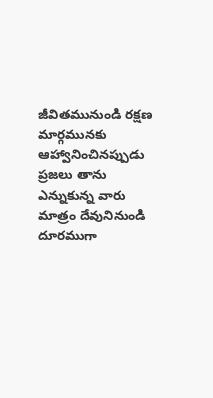జీవితమునుండి రక్షణ మార్గమునకు ఆహ్వానించినప్పుడు ప్రజలు తాను ఎన్నుకున్న వారు మాత్రం దేవునినుండి దూరముగా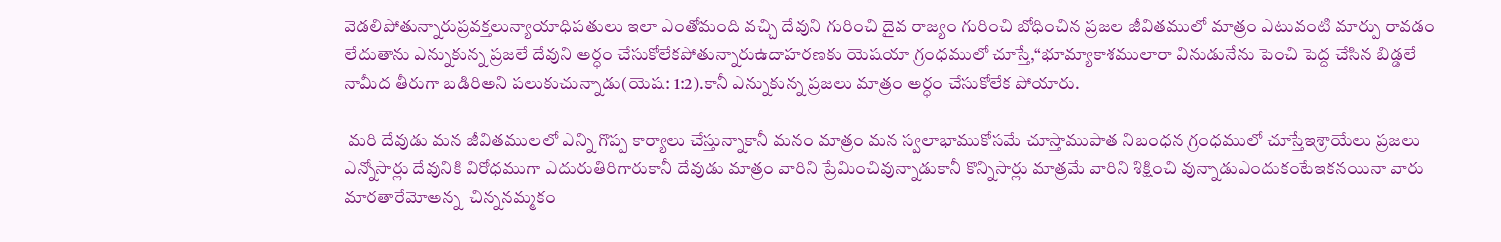వెడలిపోతున్నారుప్రవక్తలున్యాయాధిపతులు ఇలా ఎంతోమంది వచ్చి దేవుని గురించి దైవ రాజ్యం గురించి బోధించిన ప్రజల జీవితములో మాత్రం ఎటువంటి మార్పు రావడం లేదుతాను ఎన్నుకున్న ప్రజలే దేవుని అర్ధం చేసుకోలేకపోతున్నారుఉదాహరణకు యెషయా గ్రంధములో చూస్తే,“భూమ్యాకాశములారా వినుడునేను పెంచి పెద్ద చేసిన బిడ్డలే నామీద తీరుగా బడిరిఅని పలుకుచున్నాడు(యెష: 1:2).కానీ ఎన్నుకున్న ప్రజలు మాత్రం అర్ధం చేసుకోలేక పోయారు.

 మరి దేవుడు మన జీవితములలో ఎన్ని గొప్ప కార్యాలు చేస్తున్నాకానీ మనం మాత్రం మన స్వలాభాముకోసమే చూస్తాముపాత నిబంధన గ్రంధములో చూస్తేఇశ్రాయేలు ప్రజలు ఎన్నోసార్లు దేవునికి విరోధముగా ఎదురుతిరిగారుకానీ దేవుడు మాత్రం వారిని ప్రేమించివున్నాడుకానీ కొన్నిసార్లు మాత్రమే వారిని శిక్షించి వున్నాడుఎందుకంటేఇకనయినా వారు మారతారేమోఅన్న  చిన్ననమ్మకం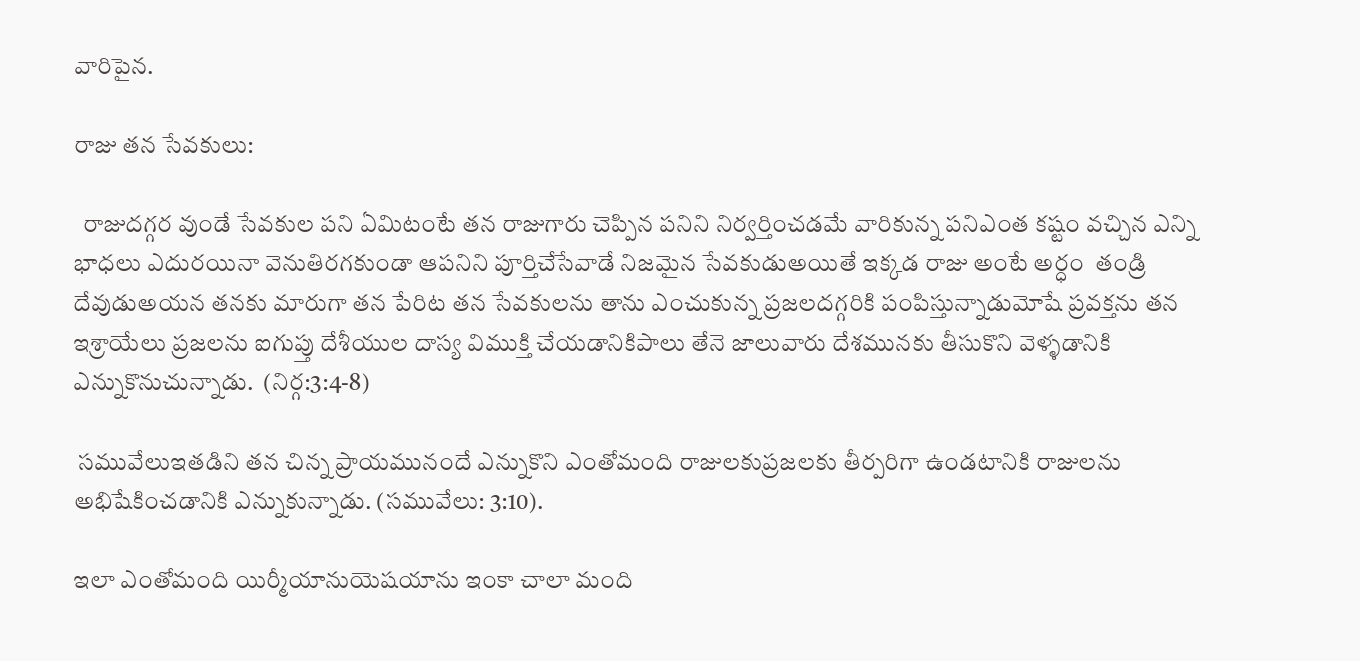వారిపైన.

రాజు తన సేవకులు:

  రాజుదగ్గర వుండే సేవకుల పని ఏమిటంటే తన రాజుగారు చెప్పిన పనిని నిర్వర్తించడమే వారికున్న పనిఎంత కష్టం వచ్చిన ఎన్ని భాధలు ఎదురయినా వెనుతిరగకుండా ఆపనిని పూర్తిచేసేవాడే నిజమైన సేవకుడుఅయితే ఇక్కడ రాజు అంటే అర్ధం  తండ్రి దేవుడుఅయన తనకు మారుగా తన పేరిట తన సేవకులను తాను ఎంచుకున్న ప్రజలదగ్గరికి పంపిస్తున్నాడుమోషే ప్రవక్తను తన ఇశ్రాయేలు ప్రజలను ఐగుప్తు దేశీయుల దాస్య విముక్తి చేయడానికిపాలు తేనె జాలువారు దేశమునకు తీసుకొని వెళ్ళడానికి ఎన్నుకొనుచున్నాడు.  (నిర్గ:3:4-8)

 సమువేలుఇతడిని తన చిన్న ప్రాయమునందే ఎన్నుకొని ఎంతోమంది రాజులకుప్రజలకు తీర్పరిగా ఉండటానికి రాజులను అభిషేకించడానికి ఎన్నుకున్నాడు. (సమువేలు: 3:10).

ఇలా ఎంతోమంది యిర్మీయానుయెషయాను ఇంకా చాలా మంది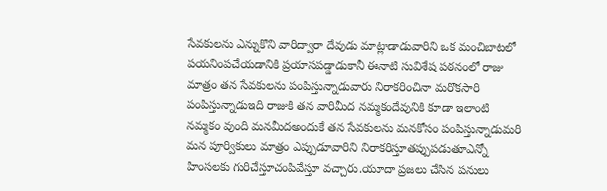సేవకులను ఎన్నుకొని వారిద్వారా దేవుడు మాట్లాడాడువారిని ఒక మంచిబాటలో పయనింపచేయడానికి ప్రయాసపడ్డాడుకానీ ఈనాటి సువిశేష పఠనంలో రాజు మాత్రం తన సేవకులను పంపిస్తున్నాడువారు నిరాకరించినా మరొకసారి పంపిస్తున్నాడుఇది రాజుకి తన వారిమీద నమ్మకందేవునికి కూడా ఇలాంటి నమ్మకం వుంది మనమీదఅందుకే తన సేవకులను మనకోసం పంపిస్తున్నాడుమరి మన పూర్వికులు మాత్రం ఎప్పుడూవారిని నిరాకరిస్తూతప్పుపడుతూఎన్నో హింసలకు గురిచేస్తూచంపివేస్తూ వచ్చారు.యూదా ప్రజలు చేసిన పనులు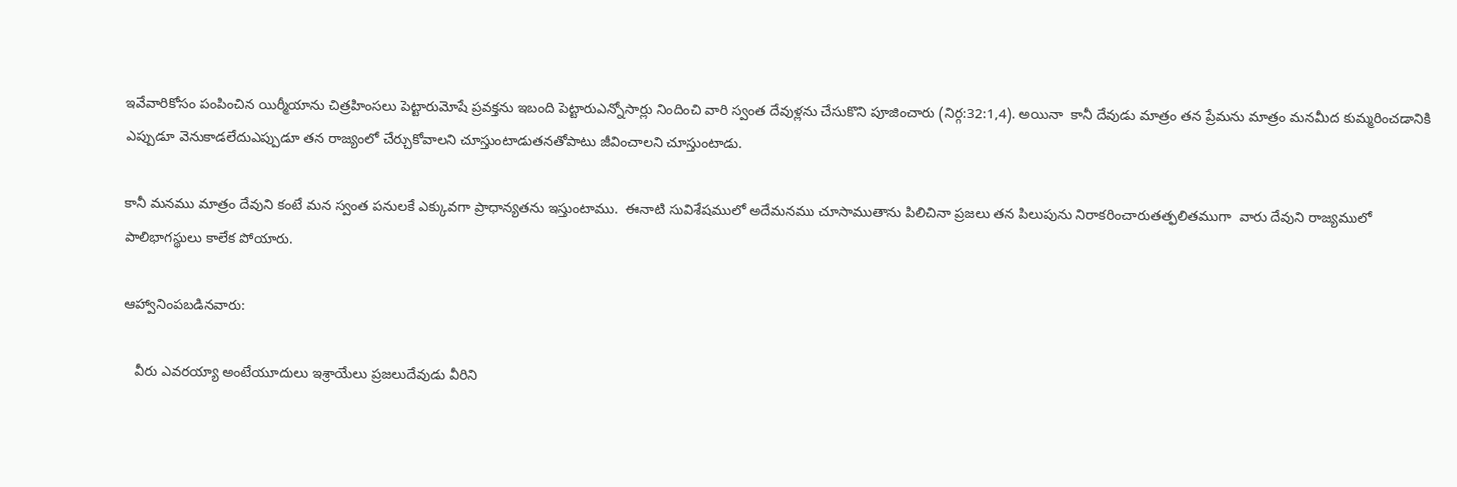ఇవేవారికోసం పంపించిన యిర్మీయాను చిత్రహింసలు పెట్టారుమోషే ప్రవక్తను ఇబంది పెట్టారుఎన్నోసార్లు నిందించి వారి స్వంత దేవుళ్లను చేసుకొని పూజించారు (నిర్గ:32:1,4). అయినా  కానీ దేవుడు మాత్రం తన ప్రేమను మాత్రం మనమీద కుమ్మరించడానికి ఎప్పుడూ వెనుకాడలేదుఎప్పుడూ తన రాజ్యంలో చేర్చుకోవాలని చూస్తుంటాడుతనతోపాటు జీవించాలని చూస్తుంటాడు.

కానీ మనము మాత్రం దేవుని కంటే మన స్వంత పనులకే ఎక్కువగా ప్రాధాన్యతను ఇస్తుంటాము.  ఈనాటి సువిశేషములో అదేమనము చూసాముతాను పిలిచినా ప్రజలు తన పిలుపును నిరాకరించారుతత్ఫలితముగా  వారు దేవుని రాజ్యములో పాలిభాగస్థులు కాలేక పోయారు.

ఆహ్వానింపబడినవారు:

   వీరు ఎవరయ్యా అంటేయూదులు ఇశ్రాయేలు ప్రజలుదేవుడు వీరిని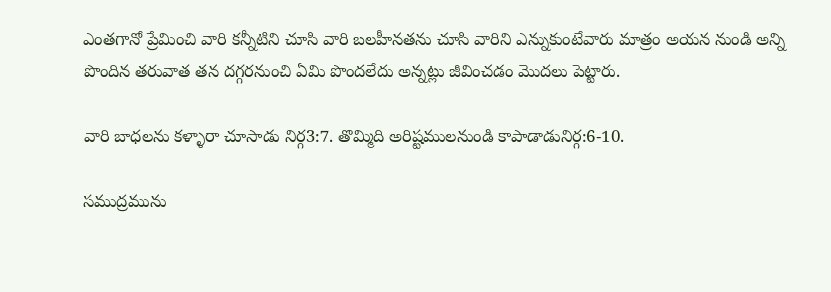ఎంతగానో ప్రేమించి వారి కన్నీటిని చూసి వారి బలహీనతను చూసి వారిని ఎన్నుకుంటేవారు మాత్రం అయన నుండి అన్ని పొందిన తరువాత తన దగ్గరనుంచి ఏమి పొందలేదు అన్నట్లు జీవించడం మొదలు పెట్టారు.

వారి బాధలను కళ్ళారా చూసాడు నిర్గ3:7. తొమ్మిది అరిష్టములనుండి కాపాడాడునిర్గ:6-10.

సముద్రమును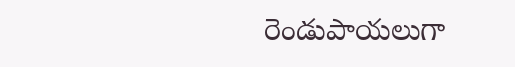రెండుపాయలుగా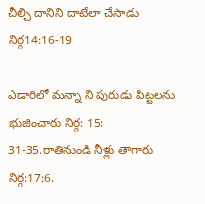చీల్చి దానిని దాటేలా చేసాడు నిర్గ14:16-19

ఎడారిలో మన్నా ని పురుడు పిట్టలను భుజించారు నిర్గ: 15: 31-35.రాతినుండి నీళ్లు తాగారు నిర్గ:17:6.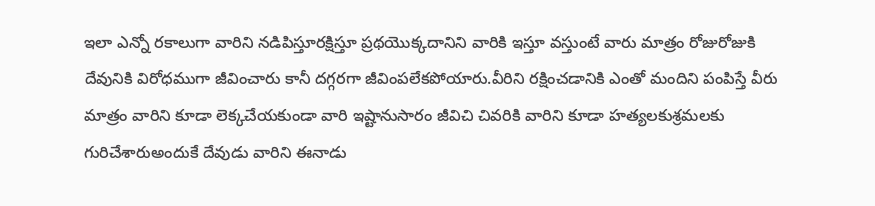ఇలా ఎన్నో రకాలుగా వారిని నడిపిస్తూరక్షిస్తూ ప్రథయొక్కదానిని వారికి ఇస్తూ వస్తుంటే వారు మాత్రం రోజురోజుకి దేవునికి విరోధముగా జీవించారు కానీ దగ్గరగా జీవింపలేకపోయారు.వీరిని రక్షించడానికి ఎంతో మందిని పంపిస్తే వీరు మాత్రం వారిని కూడా లెక్కచేయకుండా వారి ఇష్టానుసారం జీవిచి చివరికి వారిని కూడా హత్యలకుశ్రమలకు గురిచేశారుఅందుకే దేవుడు వారిని ఈనాడు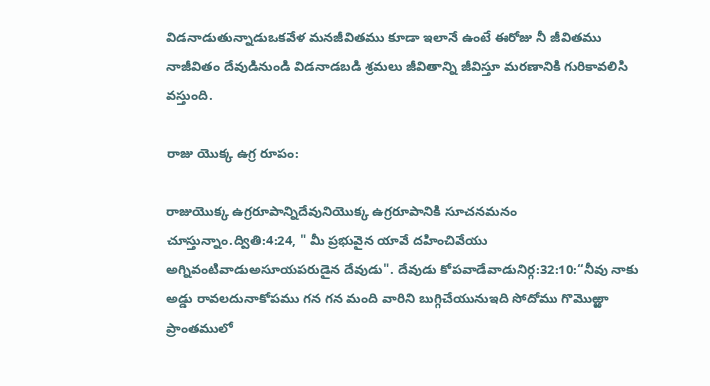విడనాడుతున్నాడుఒకవేళ మనజీవితము కూడా ఇలానే ఉంటే ఈరోజు నీ జీవితము నాజీవితం దేవుడినుండి విడనాడబడి శ్రమలు జీవితాన్ని జీవిస్తూ మరణానికి గురికావలిసి వస్తుంది.

రాజు యొక్క ఉగ్ర రూపం:

రాజుయొక్క ఉగ్రరూపాన్నిదేవునియొక్క ఉగ్రరూపానికి సూచనమనం చూస్తున్నాం.ద్వితి:4:24, " మీ ప్రభువైన యావే దహించివేయు అగ్నివంటివాడుఅసూయపరుడైన దేవుడు". దేవుడు కోపవాడేవాడునిర్గ:32:10:“నీవు నాకు అడ్డు రావలదునాకోపము గన గన మంది వారిని బుగ్గిచేయునుఇది సోదోము గొమొఱ్ఱా ప్రాంతములో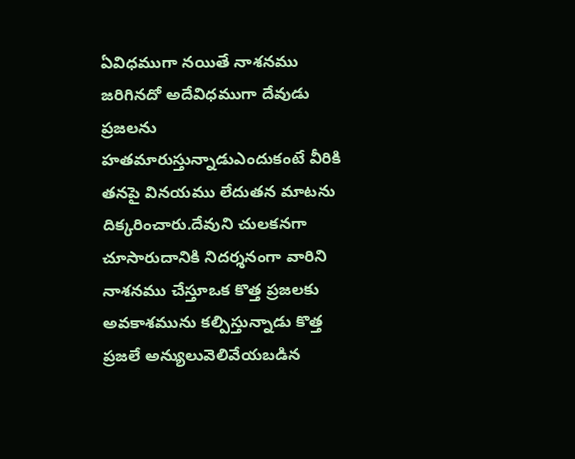ఏవిధముగా నయితే నాశనము  జరిగినదో అదేవిధముగా దేవుడు  ప్రజలను హతమారుస్తున్నాడుఎందుకంటే వీరికి తనపై వినయము లేదుతన మాటను దిక్కరించారు.దేవుని చులకనగా చూసారుదానికి నిదర్శనంగా వారిని నాశనము చేస్తూఒక కొత్త ప్రజలకు అవకాశమును కల్పిస్తున్నాడు కొత్త ప్రజలే అన్యులువెలివేయబడిన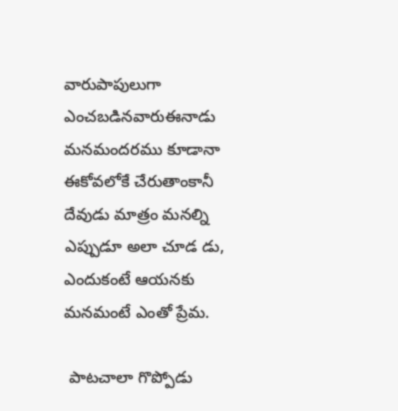వారుపాపులుగా ఎంచబడినవారుఈనాడు మనమందరము కూడానా ఈకోవలోకే చేరుతాంకానీ దేవుడు మాత్రం మనల్ని ఎప్పుడూ అలా చూడ డు,  ఎందుకంటే ఆయనకు మనమంటే ఎంతో ప్రేమ.

 పాటచాలా గొప్పోడు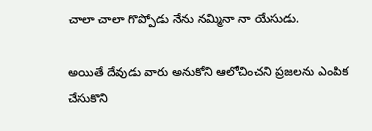చాలా చాలా గొప్పోడు నేను నమ్మినా నా యేసుడు.

అయితే దేవుడు వారు అనుకోని ఆలోచించని ప్రజలను ఎంపిక చేసుకొని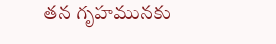తన గృహమునకు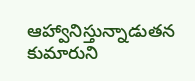ఆహ్వానిస్తున్నాడుతన కుమారుని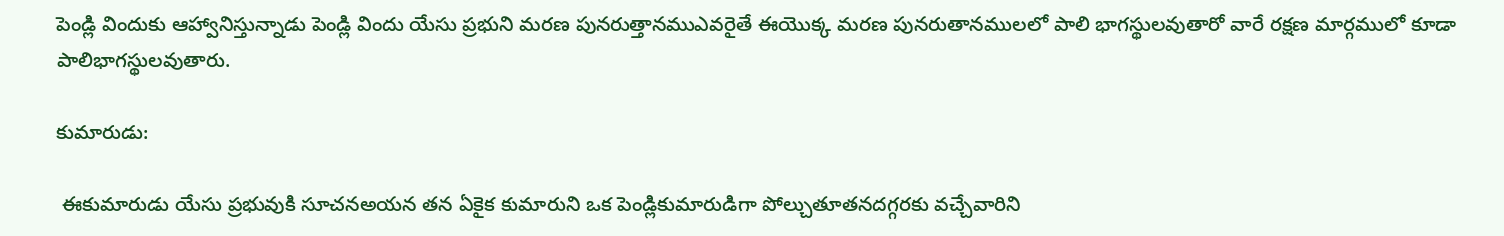పెండ్లి విందుకు ఆహ్వానిస్తున్నాడు పెండ్లి విందు యేసు ప్రభుని మరణ పునరుత్తానముఎవరైతే ఈయొక్క మరణ పునరుతానములలో పాలి భాగస్థులవుతారో వారే రక్షణ మార్గములో కూడా పాలిభాగస్థులవుతారు.

కుమారుడు:

 ఈకుమారుడు యేసు ప్రభువుకి సూచనఅయన తన ఏకైక కుమారుని ఒక పెండ్లికుమారుడిగా పోల్చుతూతనదగ్గరకు వచ్చేవారిని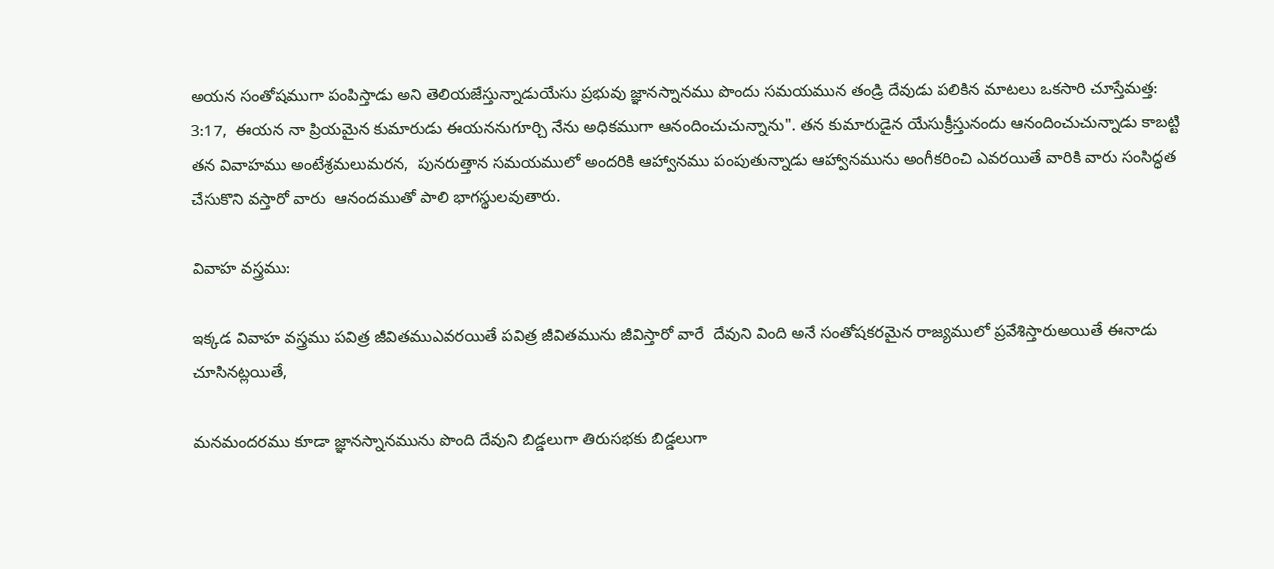అయన సంతోషముగా పంపిస్తాడు అని తెలియజేస్తున్నాడుయేసు ప్రభువు జ్ఞానస్నానము పొందు సమయమున తండ్రి దేవుడు పలికిన మాటలు ఒకసారి చూస్తేమత్త: 3:17,  ఈయన నా ప్రియమైన కుమారుడు ఈయననుగూర్చి నేను అధికముగా ఆనందించుచున్నాను". తన కుమారుడైన యేసుక్రీస్తునందు ఆనందించుచున్నాడు కాబట్టి తన వివాహము అంటేశ్రమలుమరన,  పునరుత్తాన సమయములో అందరికి ఆహ్వానము పంపుతున్నాడు ఆహ్వానమును అంగీకరించి ఎవరయితే వారికి వారు సంసిద్ధత చేసుకొని వస్తారో వారు  ఆనందముతో పాలి భాగస్థులవుతారు.

వివాహ వస్త్రము:

ఇక్కడ వివాహ వస్త్రము పవిత్ర జీవితముఎవరయితే పవిత్ర జీవితమును జీవిస్తారో వారే  దేవుని వింది అనే సంతోషకరమైన రాజ్యములో ప్రవేశిస్తారుఅయితే ఈనాడు చూసినట్లయితే,

మనమందరము కూడా జ్ఞానస్నానమును పొంది దేవుని బిడ్డలుగా తిరుసభకు బిడ్డలుగా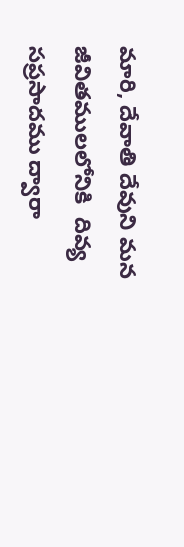మారి, దేవాతి దేవుని మన జీవితములలోనికి  దివ్య సప్రసాదము ద్వారా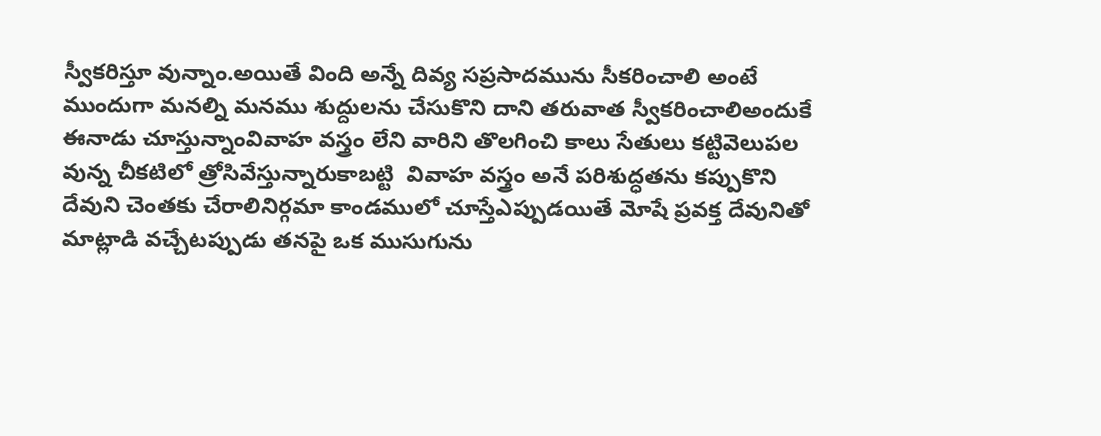స్వీకరిస్తూ వున్నాం.అయితే వింది అన్నే దివ్య సప్రసాదమును సీకరించాలి అంటే ముందుగా మనల్ని మనము శుద్దులను చేసుకొని దాని తరువాత స్వీకరించాలిఅందుకే ఈనాడు చూస్తున్నాంవివాహ వస్త్రం లేని వారిని తొలగించి కాలు సేతులు కట్టివెలుపల వున్న చీకటిలో త్రోసివేస్తున్నారుకాబట్టి  వివాహ వస్త్రం అనే పరిశుద్ధతను కప్పుకొని దేవుని చెంతకు చేరాలినిర్గమా కాండములో చూస్తేఎప్పుడయితే మోషే ప్రవక్త దేవునితో మాట్లాడి వచ్చేటప్పుడు తనపై ఒక ముసుగును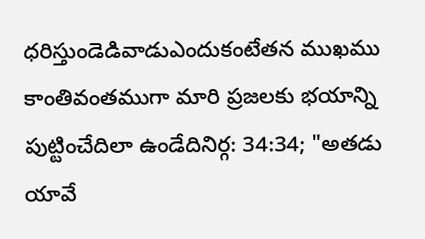ధరిస్తుండెడివాడుఎందుకంటేతన ముఖము కాంతివంతముగా మారి ప్రజలకు భయాన్ని పుట్టించేదిలా ఉండేదినిర్గ: 34:34; "అతడు యావే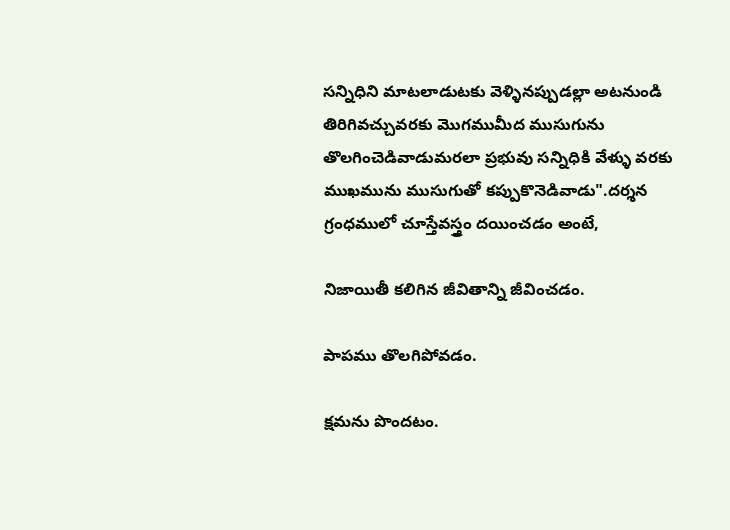సన్నిధిని మాటలాడుటకు వెళ్ళినప్పుడల్లా అటనుండి తిరిగివచ్చువరకు మొగముమీద ముసుగును తొలగించెడివాడుమరలా ప్రభువు సన్నిధికి వేళ్ళు వరకు ముఖమును ముసుగుతో కప్పుకొనెడివాడు".దర్శన గ్రంధములో చూస్తేవస్త్రం దయించడం అంటే,

నిజాయితీ కలిగిన జీవితాన్ని జీవించడం.

పాపము తొలగిపోవడం.

క్షమను పొందటం.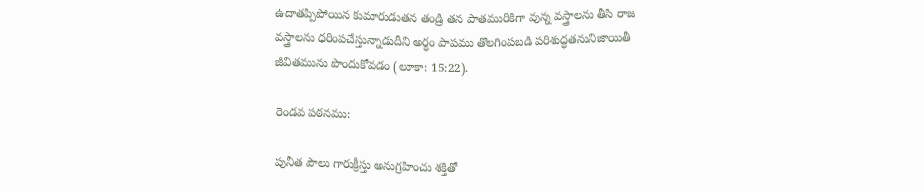ఉదాతప్పిపోయిన కుమారుడుతన తండ్రి తన పాతమురికిగా వున్న వస్త్రాలను తీసి రాజ వస్త్రాలను ధరింపచేస్తున్నాడుదీని అర్ధం పాపము తొలగింపబడి పరిశుద్ధతనునిజాయితీ జీవితమును పొందుకోవడం (లూకా: 15:22).

రెండవ పఠనము:

పునీత పౌలు గారుక్రీస్తు అనుగ్రహించు శక్తితో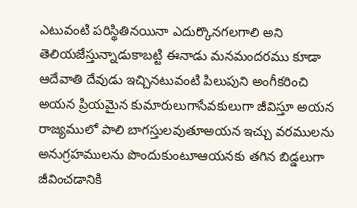ఎటువంటి పరిస్థితినయినా ఎదుర్కొనగలగాలి అని తెలియజేస్తున్నాడుకాబట్టి ఈనాడు మనమందరము కూడా ఆదేవాతి దేవుడు ఇచ్చినటువంటి పిలుపుని అంగీకరించి అయన ప్రియమైన కుమారులుగాసేవకులుగా జీవిస్తూ అయన రాజ్యములో పాలి బాగస్తులవుతూఅయన ఇచ్చు వరములను అనుగ్రహములను పొందుకుంటూఆయనకు తగిన బిడ్డలుగా జీవించడానికి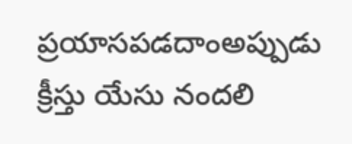ప్రయాసపడదాంఅప్పుడు క్రీస్తు యేసు నందలి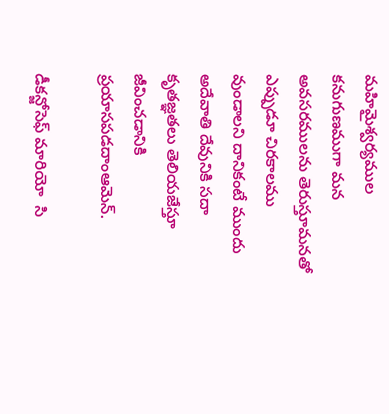మహిమైశ్వర్యముల కనుగుణముగా మన అవసరములను తెరుస్తూమనతో ఎప్పుడూ చిరకాలము వుండాలని దానికంటే ముందు అదేవాతి దేవునికి సదా కృతజ్ఞతలు తెలియజేస్తూ జీవించడానికి ప్రయాసపడదాంఆమెన్.

డీకన్జోసెఫ్ మారియో  సి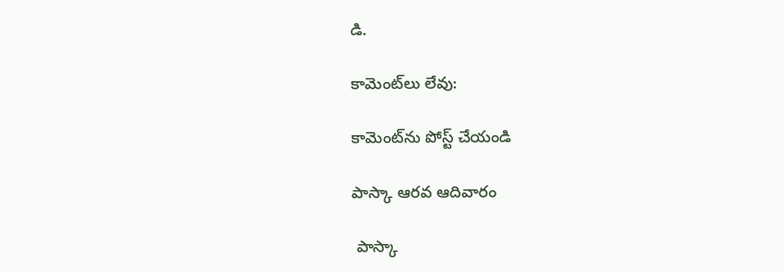డి.

కామెంట్‌లు లేవు:

కామెంట్‌ను పోస్ట్ చేయండి

పాస్కా ఆరవ ఆదివారం

 పాస్కా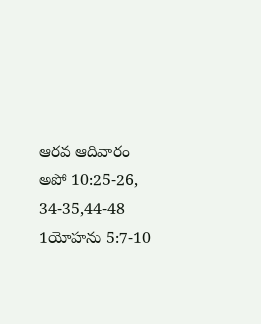ఆరవ ఆదివారం  అపో 10:25-26, 34-35,44-48 1యోహను 5:7-10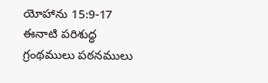యోహాను 15:9-17 ఈనాటి పరిశుద్ధ గ్రంథములు పఠనములు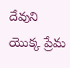దేవుని యొక్క ప్రేమ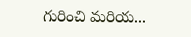గురించి మరియ...